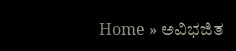Home » ಅವಿಭಜಿತ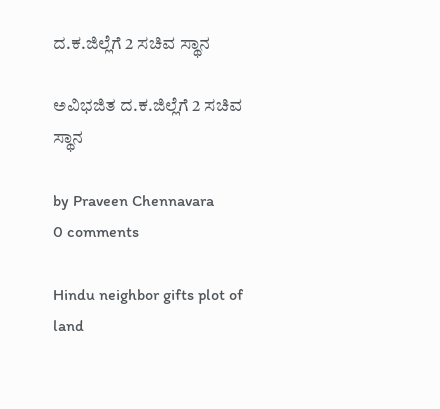ದ.ಕ.ಜಿಲ್ಲೆಗೆ 2 ಸಚಿವ ಸ್ಥಾನ

ಅವಿಭಜಿತ ದ.ಕ.ಜಿಲ್ಲೆಗೆ 2 ಸಚಿವ ಸ್ಥಾನ

by Praveen Chennavara
0 comments

Hindu neighbor gifts plot of land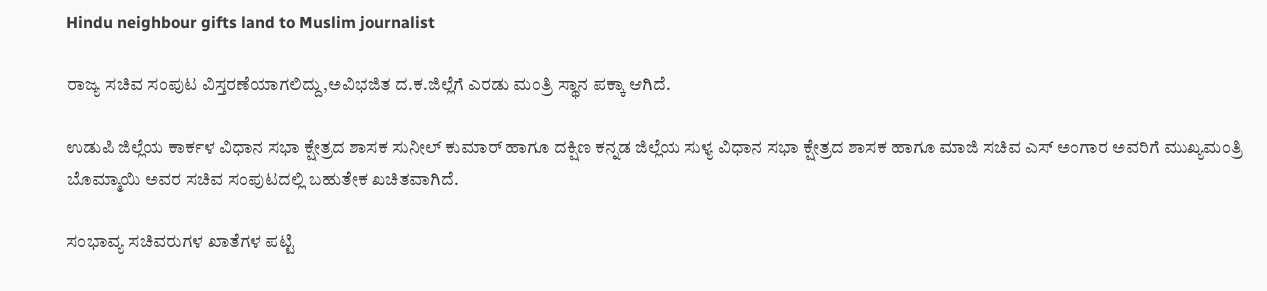Hindu neighbour gifts land to Muslim journalist

ರಾಜ್ಯ ಸಚಿವ ಸಂಪುಟ ವಿಸ್ತರಣೆಯಾಗಲಿದ್ದು,ಅವಿಭಜಿತ ದ.ಕ.ಜಿಲ್ಲೆಗೆ ಎರಡು ಮಂತ್ರಿ ಸ್ಥಾನ ಪಕ್ಕಾ ಆಗಿದೆ.

ಉಡುಪಿ ಜಿಲ್ಲೆಯ ಕಾರ್ಕಳ ವಿಧಾನ ಸಭಾ ಕ್ಷೇತ್ರದ ಶಾಸಕ ಸುನೀಲ್ ಕುಮಾರ್ ಹಾಗೂ ದಕ್ಷಿಣ ಕನ್ನಡ ಜಿಲ್ಲೆಯ ಸುಳ್ಯ ವಿಧಾನ ಸಭಾ ಕ್ಷೇತ್ರದ ಶಾಸಕ ಹಾಗೂ ಮಾಜಿ ಸಚಿವ ಎಸ್ ಅಂಗಾರ ಅವರಿಗೆ ಮುಖ್ಯಮಂತ್ರಿ ಬೊಮ್ಮಾಯಿ ಅವರ ಸಚಿವ ಸಂಪುಟದಲ್ಲಿ ಬಹುತೇಕ ಖಚಿತವಾಗಿದೆ.

ಸಂಭಾವ್ಯ ಸಚಿವರುಗಳ ಖಾತೆಗಳ ಪಟ್ಟಿ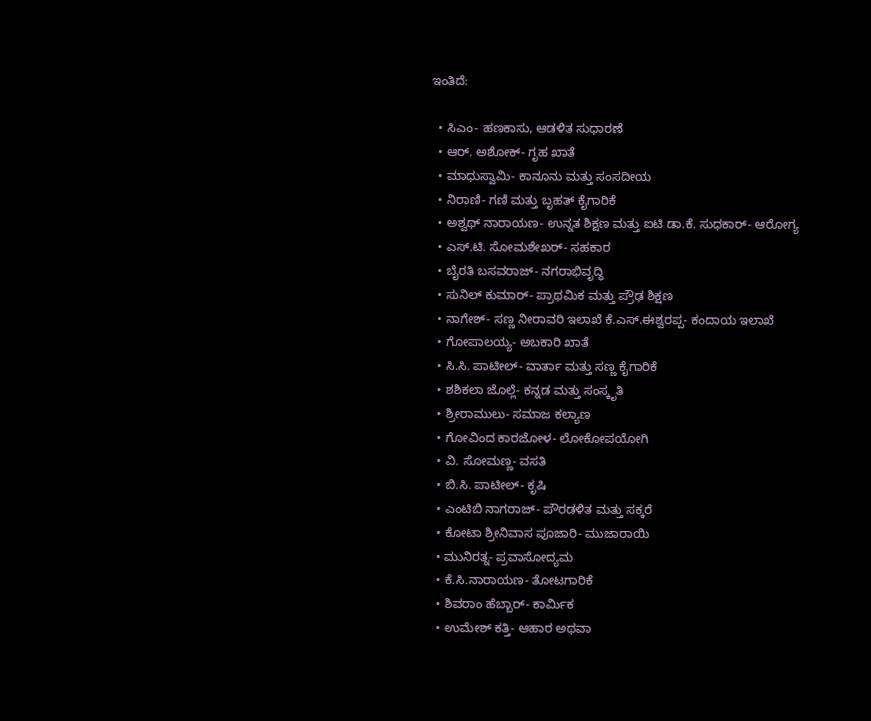ಇಂತಿದೆ:

  • ಸಿಎಂ- ಹಣಕಾಸು, ಆಡಳಿತ ಸುಧಾರಣೆ
  • ಆರ್. ಅಶೋಕ್- ಗೃಹ ಖಾತೆ
  • ಮಾಧುಸ್ವಾಮಿ- ಕಾನೂನು ಮತ್ತು ಸಂಸದೀಯ
  • ನಿರಾಣಿ- ಗಣಿ ಮತ್ತು ಬೃಹತ್ ಕೈಗಾರಿಕೆ
  • ಅಶ್ವಥ್ ನಾರಾಯಣ- ಉನ್ನತ ಶಿಕ್ಷಣ ಮತ್ತು ಐಟಿ ಡಾ.ಕೆ. ಸುಧಕಾರ್- ಆರೋಗ್ಯ
  • ಎಸ್.ಟಿ. ಸೋಮಶೇಖರ್- ಸಹಕಾರ
  • ಬೈರತಿ ಬಸವರಾಜ್- ನಗರಾಭಿವೃದ್ಧಿ
  • ಸುನಿಲ್ ಕುಮಾರ್- ಪ್ರಾಥಮಿಕ ಮತ್ತು ಪ್ರೌಢ ಶಿಕ್ಷಣ
  • ನಾಗೇಶ್- ಸಣ್ಣ ನೀರಾವರಿ ಇಲಾಖೆ ಕೆ.ಎಸ್.ಈಶ್ವರಪ್ಪ- ಕಂದಾಯ ಇಲಾಖೆ
  • ಗೋಪಾಲಯ್ಯ- ಅಬಕಾರಿ ಖಾತೆ
  • ಸಿ.ಸಿ. ಪಾಟೀಲ್- ವಾರ್ತಾ ಮತ್ತು ಸಣ್ಣ ಕೈಗಾರಿಕೆ
  • ಶಶಿಕಲಾ ಜೊಲ್ಲೆ- ಕನ್ನಡ ಮತ್ತು ಸಂಸ್ಕೃತಿ
  • ಶ್ರೀರಾಮುಲು- ಸಮಾಜ ಕಲ್ಯಾಣ
  • ಗೋವಿಂದ ಕಾರಜೋಳ- ಲೋಕೋಪಯೋಗಿ
  • ವಿ. ಸೋಮಣ್ಣ- ವಸತಿ
  • ಬಿ.ಸಿ. ಪಾಟೀಲ್- ಕೃಷಿ
  • ಎಂಟಿಬಿ ನಾಗರಾಜ್- ಪೌರಡಳಿತ ಮತ್ತು ಸಕ್ಕರೆ
  • ಕೋಟಾ ಶ್ರೀನಿವಾಸ ಪೂಜಾರಿ- ಮುಜಾರಾಯಿ
  • ಮುನಿರತ್ನ- ಪ್ರವಾಸೋದ್ಯಮ
  • ಕೆ.ಸಿ.ನಾರಾಯಣ- ತೋಟಗಾರಿಕೆ
  • ಶಿವರಾಂ ಹೆಬ್ಬಾರ್- ಕಾರ್ಮಿಕ
  • ಉಮೇಶ್ ಕತ್ತಿ- ಆಹಾರ ಅಥವಾ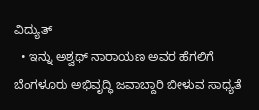ವಿದ್ಯುತ್
  • ಇನ್ನು ಅಶ್ವಥ್ ನಾರಾಯಣ ಅವರ ಹೆಗಲಿಗೆ ಬೆಂಗಳೂರು ಅಭಿವೃದ್ಧಿ ಜವಾಬ್ದಾರಿ ಬೀಳುವ ಸಾಧ್ಯತೆ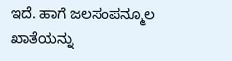ಇದೆ. ಹಾಗೆ ಜಲಸಂಪನ್ಮೂಲ ಖಾತೆಯನ್ನು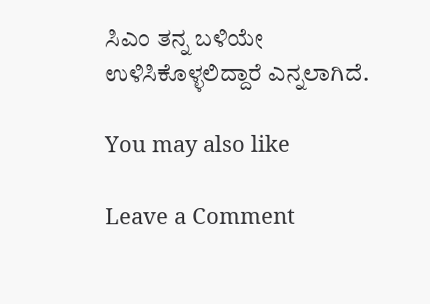ಸಿಎಂ ತನ್ನ ಬಳಿಯೇ ಉಳಿಸಿಕೊಳ್ಳಲಿದ್ದಾರೆ ಎನ್ನಲಾಗಿದೆ.

You may also like

Leave a Comment